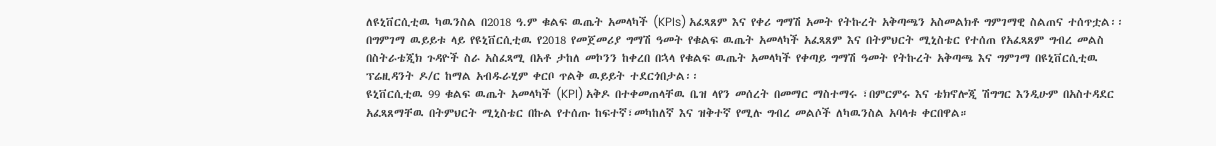ለዩኒቨርሲቲዉ ካዉንስል በ2018 ዓ.ም ቁልፍ ዉጤት አመላካች (KPIs) አፈጻጸም እና የቀሪ ግማሽ አመት የትኩረት አቅጣጫን አስመልክቶ ግምገማዊ ስልጠና ተሰጥቷል፡፡
በግምገማ ዉይይቱ ላይ የዩኒቨርሲቲዉ የ2018 የመጀመሪያ ግማሽ ዓመት የቁልፍ ዉጤት አመላካች አፈጻጸም እና በትምህርት ሚኒስቴር የተሰጠ የአፈጻጸም ግብረ መልስ በስትራቴጂክ ጉዳዮች ስራ አስፈጻሚ በአቶ ታከለ መኮንን ከቀረበ በኋላ የቁልፍ ዉጤት አመላካች የቀጣይ ግማሽ ዓመት የትኩረት አቅጣጫ እና ግምገማ በዩኒቨርሲቲዉ ፕሬዚዳንት ዶ/ር ከማል አብዱራሂም ቀርቦ ጥልቅ ዉይይት ተደርጎበታል፡፡
ዩኒቨርሲቲዉ 99 ቁልፍ ዉጤት አመላካች (KPI) አቅዶ በተቀመጠላቸዉ ቤዝ ላየን መሰረት በመማር ማስተማሩ ፣በምርምሩ እና ቴክኖሎጂ ሽግግር እንዲሁም በአስተዳደር አፈጻጸማቸዉ በትምህርት ሚኒስቴር በኩል የተሰጡ ከፍተኛ፣መካከለኛ እና ዝቅተኛ የሚሉ ግብረ መልሶች ለካዉንስል አባላቱ ቀርበዋል።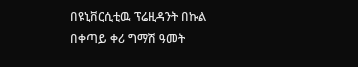በዩኒቨርሲቲዉ ፕሬዚዳንት በኩል በቀጣይ ቀሪ ግማሽ ዓመት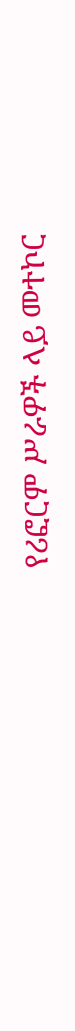የሪፎርም ሥራዎች ላይ መተኮር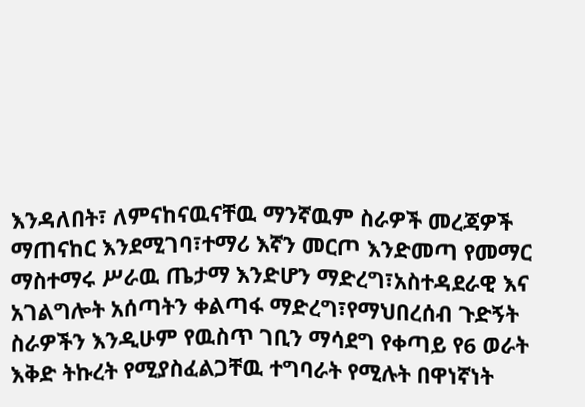እንዳለበት፣ ለምናከናዉናቸዉ ማንኛዉም ስራዎች መረጃዎች ማጠናከር እንደሚገባ፣ተማሪ እኛን መርጦ እንድመጣ የመማር ማስተማሩ ሥራዉ ጤታማ እንድሆን ማድረግ፣አስተዳደራዊ እና አገልግሎት አሰጣትን ቀልጣፋ ማድረግ፣የማህበረሰብ ጉድኝት ስራዎችን እንዲሁም የዉስጥ ገቢን ማሳደግ የቀጣይ የ6 ወራት እቅድ ትኩረት የሚያስፈልጋቸዉ ተግባራት የሚሉት በዋነኛነት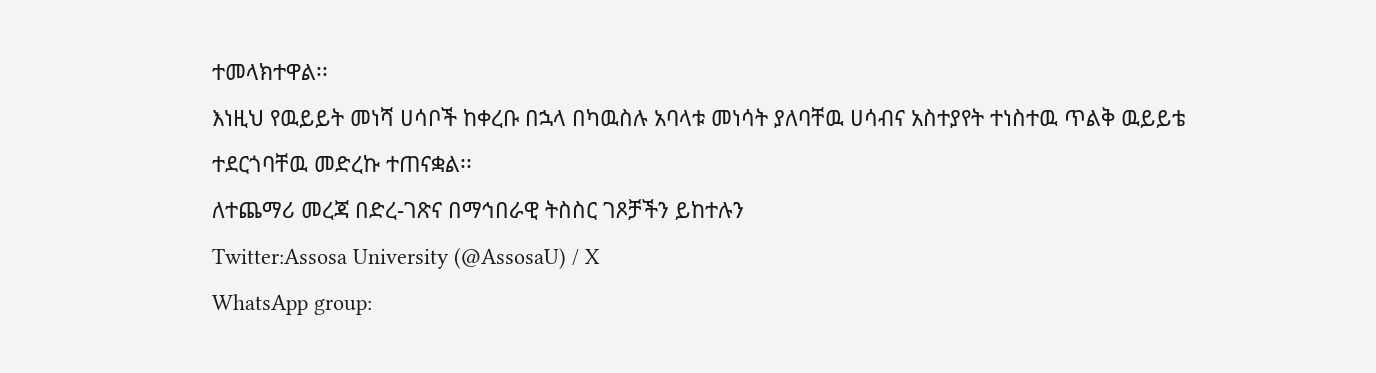ተመላክተዋል፡፡
እነዚህ የዉይይት መነሻ ሀሳቦች ከቀረቡ በኋላ በካዉስሉ አባላቱ መነሳት ያለባቸዉ ሀሳብና አስተያየት ተነስተዉ ጥልቅ ዉይይቴ ተደርጎባቸዉ መድረኩ ተጠናቋል፡፡
ለተጨማሪ መረጃ በድረ-ገጽና በማኅበራዊ ትስስር ገጾቻችን ይከተሉን
Twitter:Assosa University (@AssosaU) / X
WhatsApp group: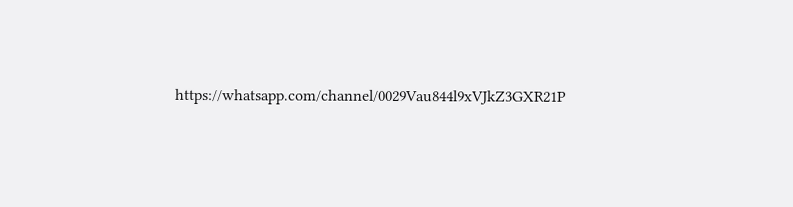https://whatsapp.com/channel/0029Vau844l9xVJkZ3GXR21P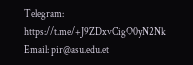Telegram: https://t.me/+J9ZDxvCigO0yN2Nk
Email: pir@asu.edu.et